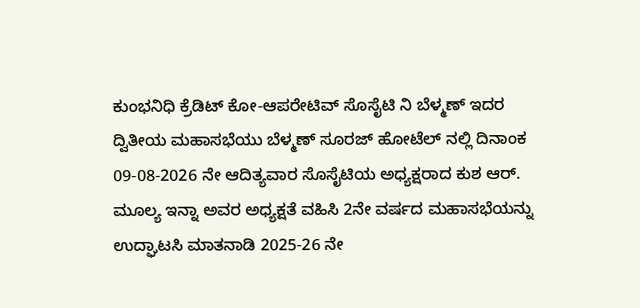ಕುಂಭನಿಧಿ ಕ್ರೆಡಿಟ್ ಕೋ-ಆಪರೇಟಿವ್ ಸೊಸೈಟಿ ನಿ ಬೆಳ್ಮಣ್ ಇದರ ದ್ವಿತೀಯ ಮಹಾಸಭೆಯು ಬೆಳ್ಮಣ್ ಸೂರಜ್ ಹೋಟೆಲ್ ನಲ್ಲಿ ದಿನಾಂಕ 09-08-2026 ನೇ ಆದಿತ್ಯವಾರ ಸೊಸೈಟಿಯ ಅಧ್ಯಕ್ಷರಾದ ಕುಶ ಆರ್. ಮೂಲ್ಯ ಇನ್ನಾ ಅವರ ಅಧ್ಯಕ್ಷತೆ ವಹಿಸಿ 2ನೇ ವರ್ಷದ ಮಹಾಸಭೆಯನ್ನು ಉದ್ಘಾಟಸಿ ಮಾತನಾಡಿ 2025-26 ನೇ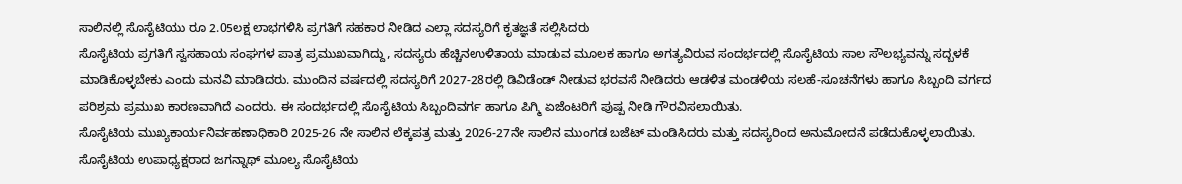ಸಾಲಿನಲ್ಲಿ ಸೊಸೈಟಿಯು ರೂ 2.05ಲಕ್ಷ ಲಾಭಗಳಿಸಿ ಪ್ರಗತಿಗೆ ಸಹಕಾರ ನೀಡಿದ ಎಲ್ಲಾ ಸದಸ್ಯರಿಗೆ ಕೃತಜ್ಞತೆ ಸಲ್ಲಿಸಿದರು
ಸೊಸೈಟಿಯ ಪ್ರಗತಿಗೆ ಸ್ವಸಹಾಯ ಸಂಘಗಳ ಪಾತ್ರ ಪ್ರಮುಖವಾಗಿದ್ದು, ಸದಸ್ಯರು ಹೆಚ್ಚಿನಉಳಿತಾಯ ಮಾಡುವ ಮೂಲಕ ಹಾಗೂ ಅಗತ್ಯವಿರುವ ಸಂದರ್ಭದಲ್ಲಿ ಸೊಸೈಟಿಯ ಸಾಲ ಸೌಲಭ್ಯವನ್ನು ಸದ್ಬಳಕೆ ಮಾಡಿಕೊಳ್ಳಬೇಕು ಎಂದು ಮನವಿ ಮಾಡಿದರು. ಮುಂದಿನ ವರ್ಷದಲ್ಲಿ ಸದಸ್ಯರಿಗೆ 2027-28ರಲ್ಲಿ ಡಿವಿಡೆಂಡ್ ನೀಡುವ ಭರವಸೆ ನೀಡಿದರು ಆಡಳಿತ ಮಂಡಳಿಯ ಸಲಹೆ-ಸೂಚನೆಗಳು ಹಾಗೂ ಸಿಬ್ಬಂದಿ ವರ್ಗದ ಪರಿಶ್ರಮ ಪ್ರಮುಖ ಕಾರಣವಾಗಿದೆ ಎಂದರು. ಈ ಸಂದರ್ಭದಲ್ಲಿ ಸೊಸೈಟಿಯ ಸಿಬ್ಬಂದಿವರ್ಗ ಹಾಗೂ ಪಿಗ್ಮಿ ಏಜೆಂಟರಿಗೆ ಪುಷ್ಪ ನೀಡಿ ಗೌರವಿಸಲಾಯಿತು.
ಸೊಸೈಟಿಯ ಮುಖ್ಯಕಾರ್ಯನಿರ್ವಹಣಾಧಿಕಾರಿ 2025-26 ನೇ ಸಾಲಿನ ಲೆಕ್ಕಪತ್ರ ಮತ್ತು 2026-27ನೇ ಸಾಲಿನ ಮುಂಗಡ ಬಜೆಟ್ ಮಂಡಿಸಿದರು ಮತ್ತು ಸದಸ್ಯರಿಂದ ಅನುಮೋದನೆ ಪಡೆದುಕೊಳ್ಳಲಾಯಿತು.
ಸೊಸೈಟಿಯ ಉಪಾಧ್ಯಕ್ಷರಾದ ಜಗನ್ನಾಥ್ ಮೂಲ್ಯ ಸೊಸೈಟಿಯ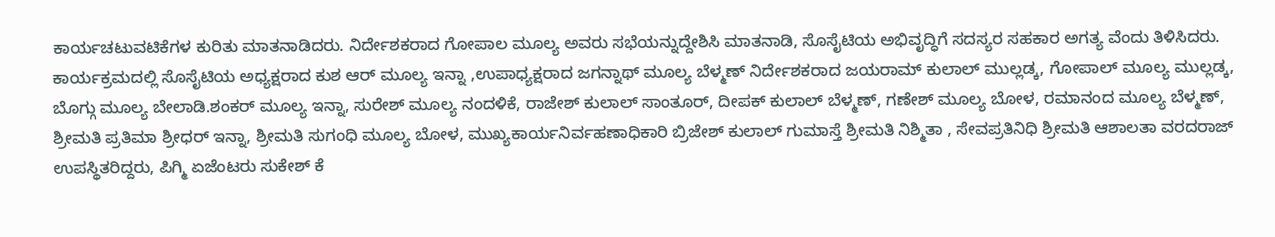ಕಾರ್ಯಚಟುವಟಿಕೆಗಳ ಕುರಿತು ಮಾತನಾಡಿದರು. ನಿರ್ದೇಶಕರಾದ ಗೋಪಾಲ ಮೂಲ್ಯ ಅವರು ಸಭೆಯನ್ನುದ್ದೇಶಿಸಿ ಮಾತನಾಡಿ, ಸೊಸೈಟಿಯ ಅಭಿವೃದ್ಧಿಗೆ ಸದಸ್ಯರ ಸಹಕಾರ ಅಗತ್ಯ ವೆಂದು ತಿಳಿಸಿದರು.
ಕಾರ್ಯಕ್ರಮದಲ್ಲಿ ಸೊಸೈಟಿಯ ಅಧ್ಯಕ್ಷರಾದ ಕುಶ ಆರ್ ಮೂಲ್ಯ ಇನ್ನಾ ,ಉಪಾಧ್ಯಕ್ಷರಾದ ಜಗನ್ನಾಥ್ ಮೂಲ್ಯ ಬೆಳ್ಮಣ್ ನಿರ್ದೇಶಕರಾದ ಜಯರಾಮ್ ಕುಲಾಲ್ ಮುಲ್ಲಡ್ಕ, ಗೋಪಾಲ್ ಮೂಲ್ಯ ಮುಲ್ಲಡ್ಕ, ಬೊಗ್ಗು ಮೂಲ್ಯ ಬೇಲಾಡಿ.ಶಂಕರ್ ಮೂಲ್ಯ ಇನ್ನಾ, ಸುರೇಶ್ ಮೂಲ್ಯ ನಂದಳಿಕೆ, ರಾಜೇಶ್ ಕುಲಾಲ್ ಸಾಂತೂರ್, ದೀಪಕ್ ಕುಲಾಲ್ ಬೆಳ್ಮಣ್, ಗಣೇಶ್ ಮೂಲ್ಯ ಬೋಳ, ರಮಾನಂದ ಮೂಲ್ಯ ಬೆಳ್ಮಣ್, ಶ್ರೀಮತಿ ಪ್ರತಿಮಾ ಶ್ರೀಧರ್ ಇನ್ನಾ, ಶ್ರೀಮತಿ ಸುಗಂಧಿ ಮೂಲ್ಯ ಬೋಳ, ಮುಖ್ಯಕಾರ್ಯನಿರ್ವಹಣಾಧಿಕಾರಿ ಬ್ರಿಜೇಶ್ ಕುಲಾಲ್ ಗುಮಾಸ್ತೆ ಶ್ರೀಮತಿ ನಿಶ್ಮಿತಾ , ಸೇವಪ್ರತಿನಿಧಿ ಶ್ರೀಮತಿ ಆಶಾಲತಾ ವರದರಾಜ್ ಉಪಸ್ಥಿತರಿದ್ದರು, ಪಿಗ್ಮಿ ಏಜೆಂಟರು ಸುಕೇಶ್ ಕೆ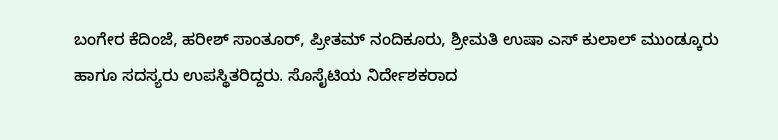ಬಂಗೇರ ಕೆದಿಂಜೆ, ಹರೀಶ್ ಸಾಂತೂರ್, ಪ್ರೀತಮ್ ನಂದಿಕೂರು, ಶ್ರೀಮತಿ ಉಷಾ ಎಸ್ ಕುಲಾಲ್ ಮುಂಡ್ಕೂರು ಹಾಗೂ ಸದಸ್ಯರು ಉಪಸ್ಥಿತರಿದ್ದರು. ಸೊಸೈಟಿಯ ನಿರ್ದೇಶಕರಾದ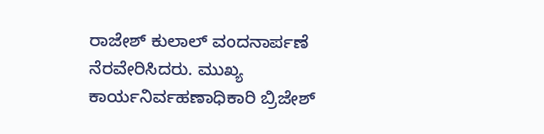ರಾಜೇಶ್ ಕುಲಾಲ್ ವಂದನಾರ್ಪಣೆ ನೆರವೇರಿಸಿದರು. ಮುಖ್ಯ ಕಾರ್ಯನಿರ್ವಹಣಾಧಿಕಾರಿ ಬ್ರಿಜೇಶ್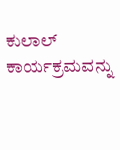ಕುಲಾಲ್ ಕಾರ್ಯಕ್ರಮವನ್ನು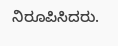ನಿರೂಪಿಸಿದರು.